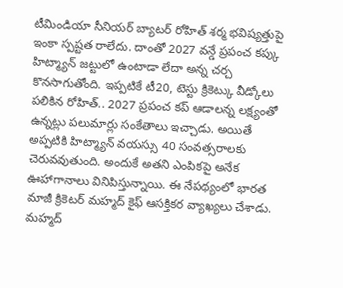టీమిండియా సీనియర్ బ్యాటర్ రోహిత్ శర్మ భవిష్యత్తుపై ఇంకా స్పష్టత రాలేదు. దాంతో 2027 వన్డే ప్రపంచ కప్కు హిట్మ్యాన్ జట్టులో ఉంటాడా లేదా అన్న చర్చ కొనసాగుతోంది. ఇప్పటికే టీ20, టెస్టు క్రికెట్కు వీడ్కోలు పలికిన రోహిత్.. 2027 ప్రపంచ కప్ ఆడాలన్న లక్ష్యంతో ఉన్నట్లు పలుమార్లు సంకేతాలు ఇచ్చాడు. అయితే అప్పటికి హిట్మ్యాన్ వయస్సు 40 సంవత్సరాలకు చెరువవుతుంది. అందుకే అతని ఎంపికపై అనేక ఊహాగానాలు వినిపిస్తున్నాయి. ఈ నేపథ్యంలో భారత మాజీ క్రికెటర్ మహ్మద్ కైఫ్ ఆసక్తికర వ్యాఖ్యలు చేశాడు.
మహ్మద్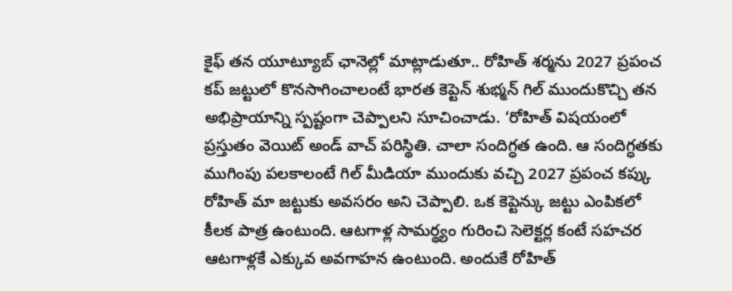కైఫ్ తన యూట్యూబ్ ఛానెల్లో మాట్లాడుతూ.. రోహిత్ శర్మను 2027 ప్రపంచ కప్ జట్టులో కొనసాగించాలంటే భారత కెప్టెన్ శుభ్మన్ గిల్ ముందుకొచ్చి తన అభిప్రాయాన్ని స్పష్టంగా చెప్పాలని సూచించాడు. ‘రోహిత్ విషయంలో ప్రస్తుతం వెయిట్ అండ్ వాచ్ పరిస్థితి. చాలా సందిగ్ధత ఉంది. ఆ సందిగ్ధతకు ముగింపు పలకాలంటే గిల్ మీడియా ముందుకు వచ్చి 2027 ప్రపంచ కప్కు రోహిత్ మా జట్టుకు అవసరం అని చెప్పాలి. ఒక కెప్టెన్కు జట్టు ఎంపికలో కీలక పాత్ర ఉంటుంది. ఆటగాళ్ల సామర్థ్యం గురించి సెలెక్టర్ల కంటే సహచర ఆటగాళ్లకే ఎక్కువ అవగాహన ఉంటుంది. అందుకే రోహిత్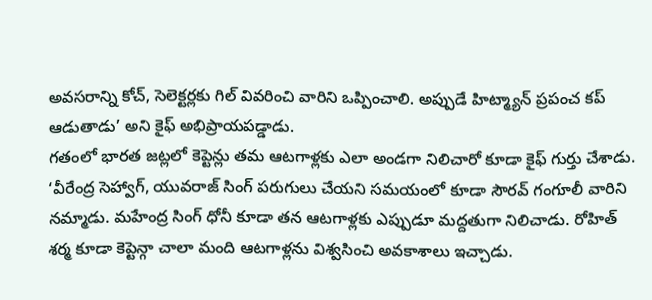అవసరాన్ని కోచ్, సెలెక్టర్లకు గిల్ వివరించి వారిని ఒప్పించాలి. అప్పుడే హిట్మ్యాన్ ప్రపంచ కప్ ఆడుతాడు’ అని కైఫ్ అభిప్రాయపడ్డాడు.
గతంలో భారత జట్లలో కెప్టెన్లు తమ ఆటగాళ్లకు ఎలా అండగా నిలిచారో కూడా కైఫ్ గుర్తు చేశాడు. ‘వీరేంద్ర సెహ్వాగ్, యువరాజ్ సింగ్ పరుగులు చేయని సమయంలో కూడా సౌరవ్ గంగూలీ వారిని నమ్మాడు. మహేంద్ర సింగ్ ధోనీ కూడా తన ఆటగాళ్లకు ఎప్పుడూ మద్దతుగా నిలిచాడు. రోహిత్ శర్మ కూడా కెప్టెన్గా చాలా మంది ఆటగాళ్లను విశ్వసించి అవకాశాలు ఇచ్చాడు.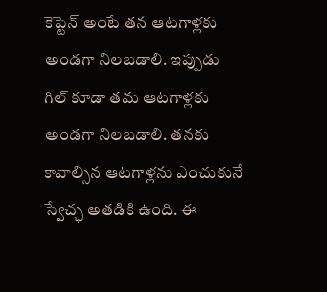కెప్టెన్ అంటే తన ఆటగాళ్లకు అండగా నిలబడాలి. ఇప్పుడు గిల్ కూడా తమ ఆటగాళ్లకు అండగా నిలబడాలి. తనకు కావాల్సిన ఆటగాళ్లను ఎంచుకునే స్వేచ్ఛ అతడికి ఉంది. ఈ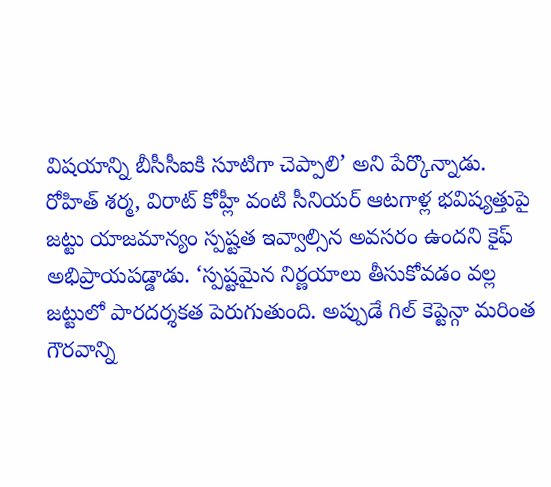విషయాన్ని బీసీసీఐకి సూటిగా చెప్పాలి’ అని పేర్కొన్నాడు.
రోహిత్ శర్మ, విరాట్ కోహ్లీ వంటి సీనియర్ ఆటగాళ్ల భవిష్యత్తుపై జట్టు యాజమాన్యం స్పష్టత ఇవ్వాల్సిన అవసరం ఉందని కైఫ్ అభిప్రాయపడ్డాడు. ‘స్పష్టమైన నిర్ణయాలు తీసుకోవడం వల్ల జట్టులో పారదర్శకత పెరుగుతుంది. అప్పుడే గిల్ కెప్టెన్గా మరింత గౌరవాన్ని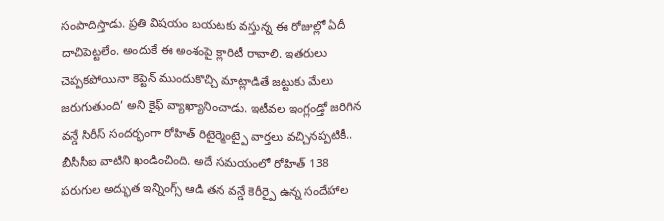సంపాదిస్తాడు. ప్రతి విషయం బయటకు వస్తున్న ఈ రోజుల్లో ఏదీ దాచిపెట్టలేం. అందుకే ఈ అంశంపై క్లారిటీ రావాలి. ఇతరులు చెప్పకపోయినా కెప్టెన్ ముందుకొచ్చి మాట్లాడితే జట్టుకు మేలు జరుగుతుంది’ అని కైఫ్ వ్యాఖ్యానించాడు. ఇటీవల ఇంగ్లండ్తో జరిగిన వన్డే సిరీస్ సందర్భంగా రోహిత్ రిటైర్మెంట్పై వార్తలు వచ్చినప్పటికీ.. బీసీసీఐ వాటిని ఖండించింది. అదే సమయంలో రోహిత్ 138 పరుగుల అద్భుత ఇన్నింగ్స్ ఆడి తన వన్డే కెరీర్పై ఉన్న సందేహాల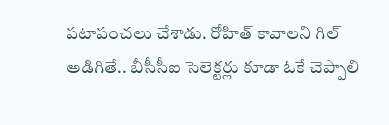పటాపంచలు చేశాడు. రోహిత్ కావాలని గిల్ అడిగితే.. బీసీసీఐ సెలెక్టర్లు కూడా ఓకే చెప్పాలి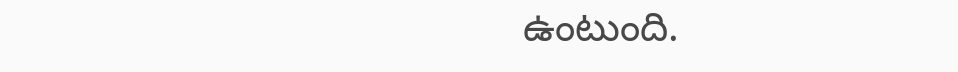ఉంటుంది.